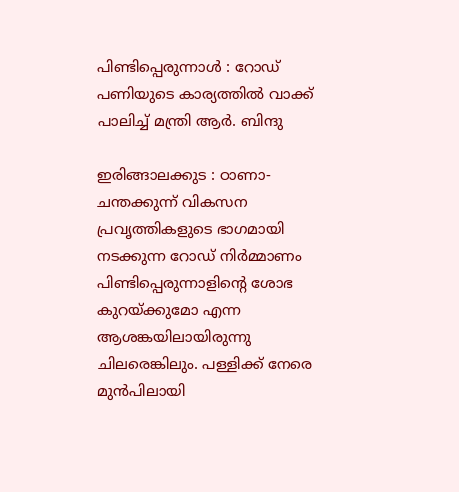പിണ്ടിപ്പെരുന്നാൾ : റോഡ് പണിയുടെ കാര്യത്തിൽ വാക്ക് പാലിച്ച് മന്ത്രി ആർ. ബിന്ദു

ഇരിങ്ങാലക്കുട : ഠാണാ- ചന്തക്കുന്ന് വികസന പ്രവൃത്തികളുടെ ഭാഗമായി നടക്കുന്ന റോഡ് നിർമ്മാണം പിണ്ടിപ്പെരുന്നാളിന്റെ ശോഭ കുറയ്ക്കുമോ എന്ന ആശങ്കയിലായിരുന്നു ചിലരെങ്കിലും. പള്ളിക്ക് നേരെ മുൻപിലായി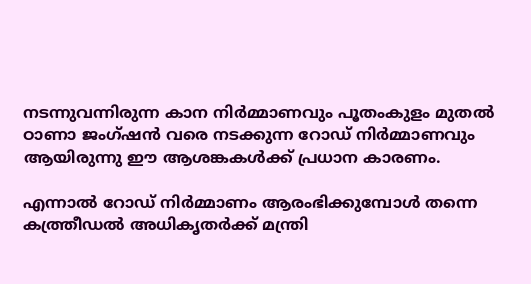നടന്നുവന്നിരുന്ന കാന നിർമ്മാണവും പൂതംകുളം മുതൽ ഠാണാ ജംഗ്ഷൻ വരെ നടക്കുന്ന റോഡ് നിർമ്മാണവും ആയിരുന്നു ഈ ആശങ്കകൾക്ക് പ്രധാന കാരണം.

എന്നാൽ റോഡ് നിർമ്മാണം ആരംഭിക്കുമ്പോൾ തന്നെ കത്ത്രീഡൽ അധികൃതർക്ക് മന്ത്രി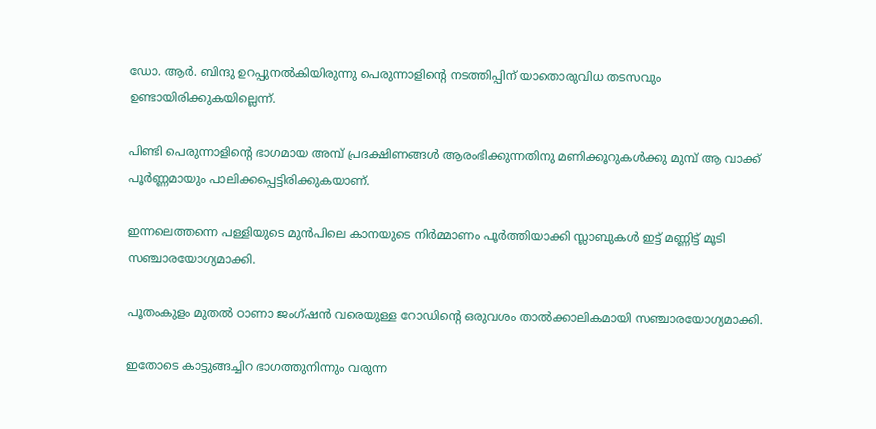ഡോ. ആർ. ബിന്ദു ഉറപ്പുനൽകിയിരുന്നു പെരുന്നാളിന്റെ നടത്തിപ്പിന് യാതൊരുവിധ തടസവും ഉണ്ടായിരിക്കുകയില്ലെന്ന്.

പിണ്ടി പെരുന്നാളിന്റെ ഭാഗമായ അമ്പ് പ്രദക്ഷിണങ്ങൾ ആരംഭിക്കുന്നതിനു മണിക്കൂറുകൾക്കു മുമ്പ് ആ വാക്ക് പൂർണ്ണമായും പാലിക്കപ്പെട്ടിരിക്കുകയാണ്.

ഇന്നലെത്തന്നെ പള്ളിയുടെ മുൻപിലെ കാനയുടെ നിർമ്മാണം പൂർത്തിയാക്കി സ്ലാബുകൾ ഇട്ട് മണ്ണിട്ട് മൂടി സഞ്ചാരയോഗ്യമാക്കി.

പൂതംകുളം മുതൽ ഠാണാ ജംഗ്ഷൻ വരെയുള്ള റോഡിന്റെ ഒരുവശം താൽക്കാലികമായി സഞ്ചാരയോഗ്യമാക്കി.

ഇതോടെ കാട്ടുങ്ങച്ചിറ ഭാഗത്തുനിന്നും വരുന്ന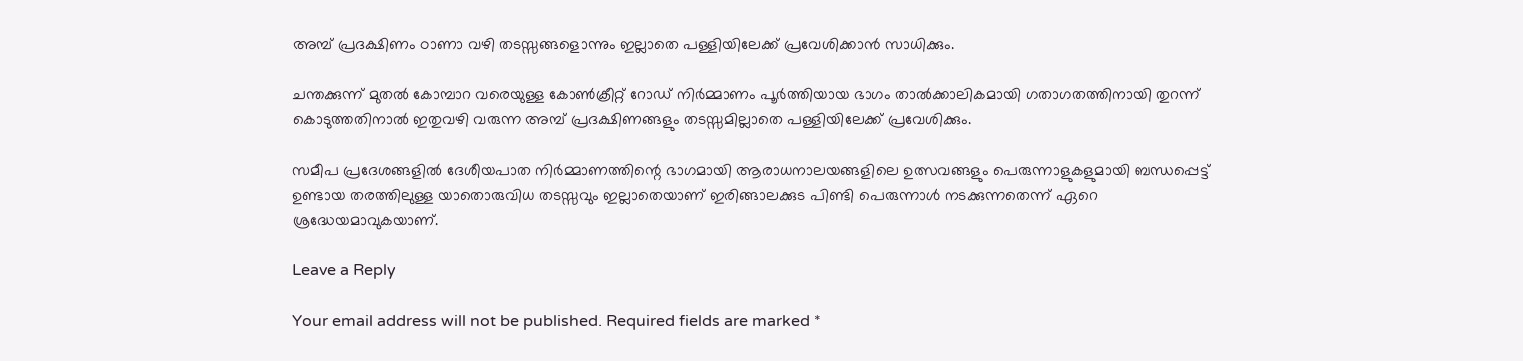അമ്പ് പ്രദക്ഷിണം ഠാണാ വഴി തടസ്സങ്ങളൊന്നും ഇല്ലാതെ പള്ളിയിലേക്ക് പ്രവേശിക്കാൻ സാധിക്കും.

ചന്തക്കുന്ന് മുതൽ കോമ്പാറ വരെയുള്ള കോൺക്രീറ്റ് റോഡ് നിർമ്മാണം പൂർത്തിയായ ഭാഗം താൽക്കാലികമായി ഗതാഗതത്തിനായി തുറന്ന് കൊടുത്തതിനാൽ ഇതുവഴി വരുന്ന അമ്പ് പ്രദക്ഷിണങ്ങളും തടസ്സമില്ലാതെ പള്ളിയിലേക്ക് പ്രവേശിക്കും.

സമീപ പ്രദേശങ്ങളിൽ ദേശീയപാത നിർമ്മാണത്തിന്റെ ഭാഗമായി ആരാധനാലയങ്ങളിലെ ഉത്സവങ്ങളും പെരുന്നാളുകളുമായി ബന്ധപ്പെട്ട് ഉണ്ടായ തരത്തിലുള്ള യാതൊരുവിധ തടസ്സവും ഇല്ലാതെയാണ് ഇരിങ്ങാലക്കുട പിണ്ടി പെരുന്നാൾ നടക്കുന്നതെന്ന് ഏറെ ശ്രദ്ധേയമാവുകയാണ്.

Leave a Reply

Your email address will not be published. Required fields are marked *